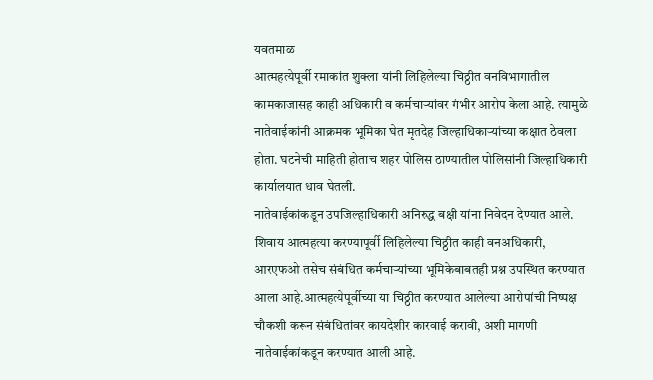यवतमाळ
आत्महत्येपूर्वी रमाकांत शुक्ला यांनी लिहिलेल्या चिठ्ठीत वनविभागातील कामकाजासह काही अधिकारी व कर्मचाऱ्यांवर गंभीर आरोप केला आहे. त्यामुळे नातेवाईकांनी आक्रमक भूमिका घेत मृतदेह जिल्हाधिकाऱ्यांच्या कक्षात ठेवला होता. घटनेची माहिती होताच शहर पोलिस ठाण्यातील पोलिसांनी जिल्हाधिकारी कार्यालयात धाव घेतली.
नातेवाईकांकडून उपजिल्हाधिकारी अनिरुद्ध बक्षी यांना निवेदन देण्यात आले. शिवाय आत्महत्या करण्यापूर्वी लिहिलेल्या चिठ्ठीत काही वनअधिकारी, आरएफओ तसेच संबंधित कर्मचाऱ्यांच्या भूमिकेबाबतही प्रश्न उपस्थित करण्यात आला आहे.आत्महत्येपूर्वीच्या या चिठ्ठीत करण्यात आलेल्या आरोपांची निष्पक्ष चौकशी करून संबंधितांवर कायदेशीर कारवाई करावी, अशी मागणी नातेवाईकांकडून करण्यात आली आहे.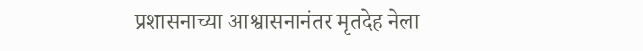प्रशासनाच्या आश्वासनानंतर मृतदेह नेला